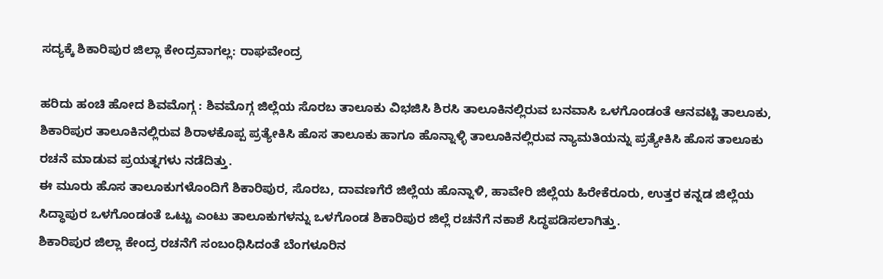ಸದ್ಯಕ್ಕೆ ಶಿಕಾರಿಪುರ ಜಿಲ್ಲಾ ಕೇಂದ್ರವಾಗಲ್ಲ: ರಾಘವೇಂದ್ರ

ಹರಿದು ಹಂಚಿ ಹೋದ ಶಿವಮೊಗ್ಗ : ಶಿವಮೊಗ್ಗ ಜಿಲ್ಲೆಯ ಸೊರಬ ತಾಲೂಕು ವಿಭಜಿಸಿ ಶಿರಸಿ ತಾಲೂಕಿನಲ್ಲಿರುವ ಬನವಾಸಿ ಒಳಗೊಂಡಂತೆ ಆನವಟ್ಟಿ ತಾಲೂಕು, ಶಿಕಾರಿಪುರ ತಾಲೂಕಿನಲ್ಲಿರುವ ಶಿರಾಳಕೊಪ್ಪ ಪ್ರತ್ಯೇಕಿಸಿ ಹೊಸ ತಾಲೂಕು ಹಾಗೂ ಹೊನ್ನಾಳ್ಳಿ ತಾಲೂಕಿನಲ್ಲಿರುವ ನ್ಯಾಮತಿಯನ್ನು ಪ್ರತ್ಯೇಕಿಸಿ ಹೊಸ ತಾಲೂಕು ರಚನೆ ಮಾಡುವ ಪ್ರಯತ್ನಗಳು ನಡೆದಿತ್ತು.
ಈ ಮೂರು ಹೊಸ ತಾಲೂಕುಗಳೊಂದಿಗೆ ಶಿಕಾರಿಪುರ, ಸೊರಬ, ದಾವಣಗೆರೆ ಜಿಲ್ಲೆಯ ಹೊನ್ನಾಳಿ, ಹಾವೇರಿ ಜಿಲ್ಲೆಯ ಹಿರೇಕೆರೂರು, ಉತ್ತರ ಕನ್ನಡ ಜಿಲ್ಲೆಯ ಸಿದ್ಧಾಪುರ ಒಳಗೊಂಡಂತೆ ಒಟ್ಟು ಎಂಟು ತಾಲೂಕುಗಳನ್ನು ಒಳಗೊಂಡ ಶಿಕಾರಿಪುರ ಜಿಲ್ಲೆ ರಚನೆಗೆ ನಕಾಶೆ ಸಿದ್ಧಪಡಿಸಲಾಗಿತ್ತು.
ಶಿಕಾರಿಪುರ ಜಿಲ್ಲಾ ಕೇಂದ್ರ ರಚನೆಗೆ ಸಂಬಂಧಿಸಿದಂತೆ ಬೆಂಗಳೂರಿನ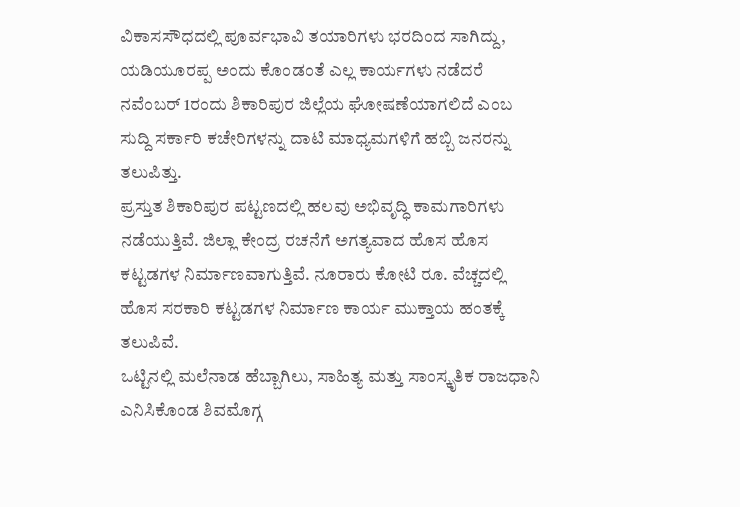ವಿಕಾಸಸೌಧದಲ್ಲಿ ಪೂರ್ವಭಾವಿ ತಯಾರಿಗಳು ಭರದಿಂದ ಸಾಗಿದ್ದು, ಯಡಿಯೂರಪ್ಪ ಅಂದು ಕೊಂಡಂತೆ ಎಲ್ಲ ಕಾರ್ಯಗಳು ನಡೆದರೆ ನವೆಂಬರ್ 1ರಂದು ಶಿಕಾರಿಪುರ ಜಿಲ್ಲೆಯ ಘೋಷಣೆಯಾಗಲಿದೆ ಎಂಬ ಸುದ್ದಿ ಸರ್ಕಾರಿ ಕಚೇರಿಗಳನ್ನು ದಾಟಿ ಮಾಧ್ಯಮಗಳಿಗೆ ಹಬ್ಬಿ ಜನರನ್ನು ತಲುಪಿತ್ತು.
ಪ್ರಸ್ತುತ ಶಿಕಾರಿಪುರ ಪಟ್ಟಣದಲ್ಲಿ ಹಲವು ಅಭಿವೃದ್ಧಿ ಕಾಮಗಾರಿಗಳು ನಡೆಯುತ್ತಿವೆ. ಜಿಲ್ಲಾ ಕೇಂದ್ರ ರಚನೆಗೆ ಅಗತ್ಯವಾದ ಹೊಸ ಹೊಸ ಕಟ್ಟಡಗಳ ನಿರ್ಮಾಣವಾಗುತ್ತಿವೆ. ನೂರಾರು ಕೋಟಿ ರೂ. ವೆಚ್ಚದಲ್ಲಿ ಹೊಸ ಸರಕಾರಿ ಕಟ್ಟಡಗಳ ನಿರ್ಮಾಣ ಕಾರ್ಯ ಮುಕ್ತಾಯ ಹಂತಕ್ಕೆ ತಲುಪಿವೆ.
ಒಟ್ಟಿನಲ್ಲಿ ಮಲೆನಾಡ ಹೆಬ್ಬಾಗಿಲು, ಸಾಹಿತ್ಯ ಮತ್ತು ಸಾಂಸ್ಕೃತಿಕ ರಾಜಧಾನಿ ಎನಿಸಿಕೊಂಡ ಶಿವಮೊಗ್ಗ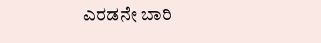ಎರಡನೇ ಬಾರಿ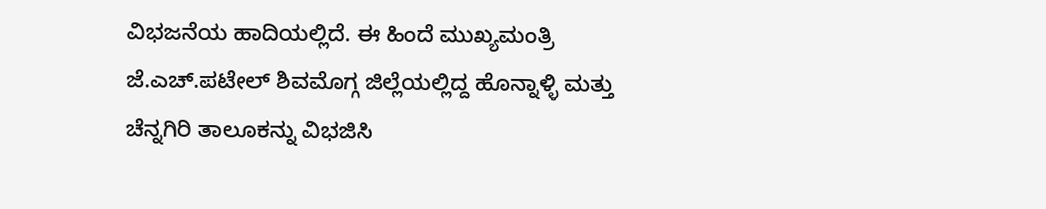ವಿಭಜನೆಯ ಹಾದಿಯಲ್ಲಿದೆ. ಈ ಹಿಂದೆ ಮುಖ್ಯಮಂತ್ರಿ ಜೆ.ಎಚ್.ಪಟೇಲ್ ಶಿವಮೊಗ್ಗ ಜಿಲ್ಲೆಯಲ್ಲಿದ್ದ ಹೊನ್ನಾಳ್ಳಿ ಮತ್ತು ಚೆನ್ನಗಿರಿ ತಾಲೂಕನ್ನು ವಿಭಜಿಸಿ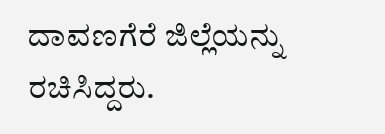ದಾವಣಗೆರೆ ಜಿಲ್ಲೆಯನ್ನು ರಚಿಸಿದ್ದರು.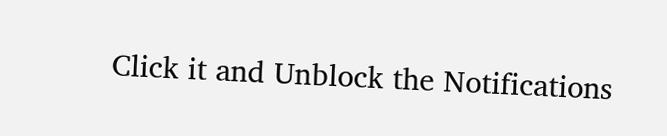Click it and Unblock the Notifications